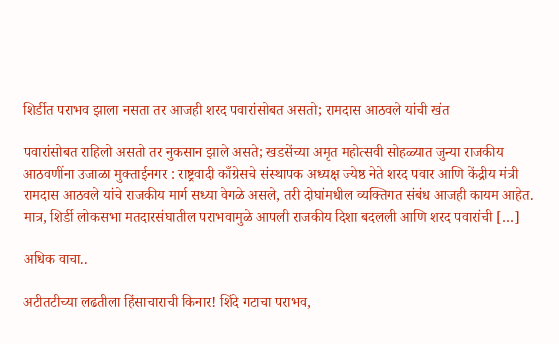शिर्डीत पराभव झाला नसता तर आजही शरद पवारांसोबत असतो; रामदास आठवले यांची खंत

पवारांसोबत राहिलो असतो तर नुकसान झाले असते; खडसेंच्या अमृत महोत्सवी सोहळ्यात जुन्या राजकीय आठवणींना उजाळा मुक्ताईनगर : राष्ट्रवादी काँग्रेसचे संस्थापक अध्यक्ष ज्येष्ठ नेते शरद पवार आणि केंद्रीय मंत्री रामदास आठवले यांचे राजकीय मार्ग सध्या वेगळे असले, तरी दोघांमधील व्यक्तिगत संबंध आजही कायम आहेत. मात्र, शिर्डी लोकसभा मतदारसंघातील पराभवामुळे आपली राजकीय दिशा बदलली आणि शरद पवारांची […]

अधिक वाचा..

अटीतटीच्या लढतीला हिंसाचाराची किनार! शिंदे गटाचा पराभव,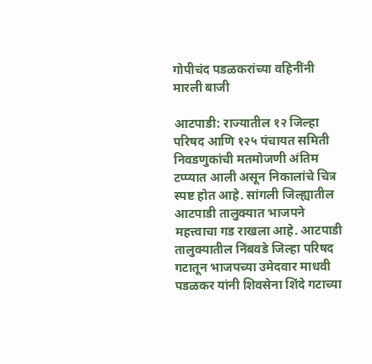गोपीचंद पडळकरांच्या वहिनींनी मारली बाजी

आटपाडी: राज्यातील १२ जिल्हा परिषद आणि १२५ पंचायत समिती निवडणुकांची मतमोजणी अंतिम टप्प्यात आली असून निकालांचे चित्र स्पष्ट होत आहे. सांगली जिल्ह्यातील आटपाडी तालुक्यात भाजपने महत्त्वाचा गड राखला आहे. आटपाडी तालुक्यातील निंबवडे जिल्हा परिषद गटातून भाजपच्या उमेदवार माधवी पडळकर यांनी शिवसेना शिंदे गटाच्या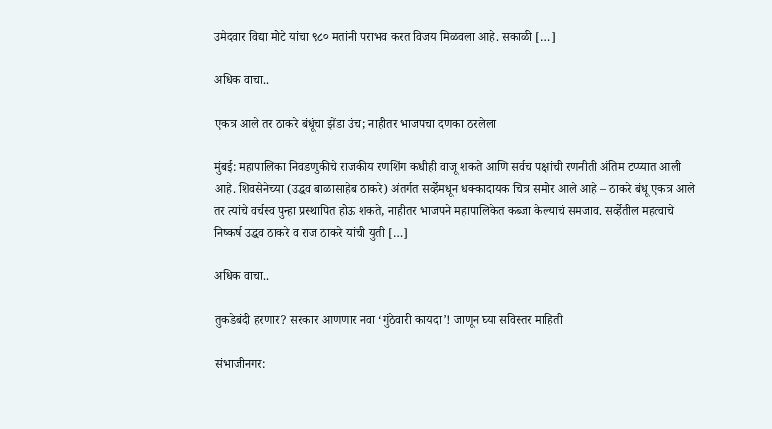उमेदवार विद्या मोटे यांचा ९८० मतांनी पराभव करत विजय मिळवला आहे. सकाळी […]

अधिक वाचा..

एकत्र आले तर ठाकरे बंधूंचा झेंडा उंच; नाहीतर भाजपचा दणका ठरलेला

मुंबई: महापालिका निवडणुकीचे राजकीय रणशिंग कधीही वाजू शकते आणि सर्वच पक्षांची रणनीती अंतिम टप्प्यात आली आहे. शिवसेनेच्या (उद्धव बाळासाहेब ठाकरे) अंतर्गत सर्व्हेमधून धक्कादायक चित्र समोर आले आहे – ठाकरे बंधू एकत्र आले तर त्यांचे वर्चस्व पुन्हा प्रस्थापित होऊ शकते, नाहीतर भाजपने महापालिकेत कब्जा केल्याचं समजाव. सर्व्हेतील महत्वाचे निष्कर्ष उद्धव ठाकरे व राज ठाकरे यांची युती […]

अधिक वाचा..

तुकडेबंदी हरणार? सरकार आणणार नवा ‘गुंठेवारी कायदा’! जाणून घ्या सविस्तर माहिती

संभाजीनगर: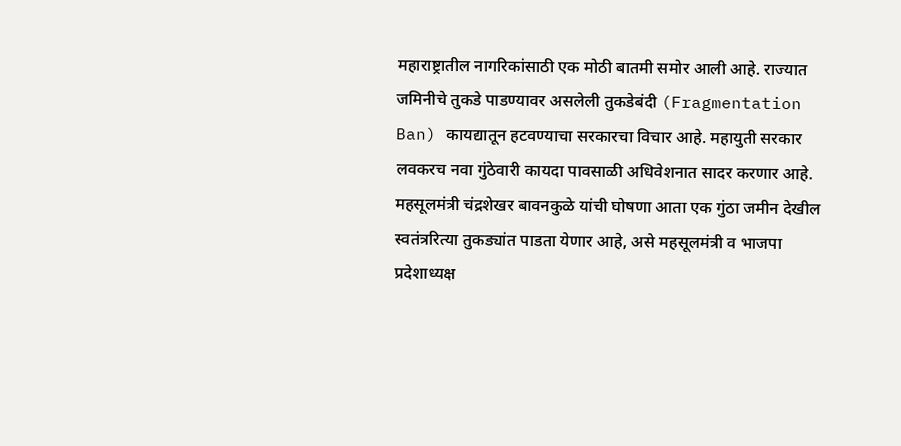महाराष्ट्रातील नागरिकांसाठी एक मोठी बातमी समोर आली आहे. राज्यात जमिनीचे तुकडे पाडण्यावर असलेली तुकडेबंदी (Fragmentation Ban) कायद्यातून हटवण्याचा सरकारचा विचार आहे. महायुती सरकार लवकरच नवा गुंठेवारी कायदा पावसाळी अधिवेशनात सादर करणार आहे. महसूलमंत्री चंद्रशेखर बावनकुळे यांची घोषणा आता एक गुंठा जमीन देखील स्वतंत्ररित्या तुकड्यांत पाडता येणार आहे, असे महसूलमंत्री व भाजपा प्रदेशाध्यक्ष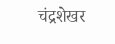चंद्रशेखर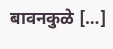बावनकुळे […]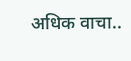अधिक वाचा..